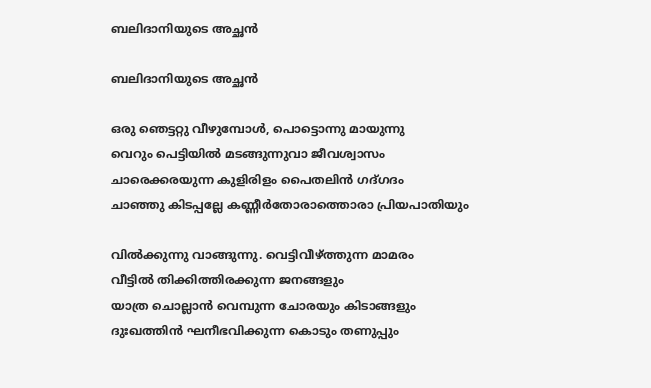ബലിദാനിയുടെ അച്ഛൻ

ബലിദാനിയുടെ അച്ഛൻ

ഒരു ഞെട്ടറ്റു വീഴുമ്പോൾ, പൊട്ടൊന്നു മായുന്നു
വെറും പെട്ടിയിൽ മടങ്ങുന്നുവാ ജീവശ്വാസം
ചാരെക്കരയുന്ന കുളിരിളം പൈതലിൻ ഗദ്ഗദം
ചാഞ്ഞു കിടപ്പല്ലേ കണ്ണീർതോരാത്തൊരാ പ്രിയപാതിയും

വിൽക്കുന്നു വാങ്ങുന്നു. വെട്ടിവീഴ്ത്തുന്ന മാമരം
വീട്ടിൽ തിക്കിത്തിരക്കുന്ന ജനങ്ങളും
യാത്ര ചൊല്ലാൻ വെമ്പുന്ന ചോരയും കിടാങ്ങളും
ദുഃഖത്തിൻ ഘനീഭവിക്കുന്ന കൊടും തണുപ്പും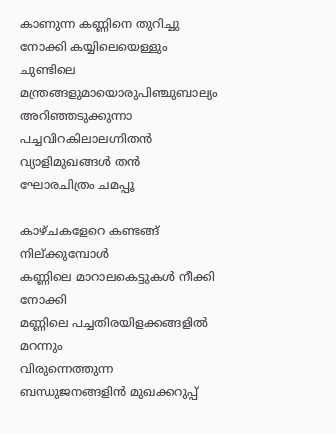കാണുന്ന കണ്ണിനെ തുറിച്ചു നോക്കി കയ്യിലെയെള്ളും
ചുണ്ടിലെ മന്ത്രങ്ങളുമായൊരുപിഞ്ചുബാല്യം
അറിഞ്ഞടുക്കുന്നാ പച്ചവിറകിലാലഗ്നിതൻ
വ്യാളിമുഖങ്ങൾ തൻ ഘോരചിത്രം ചമപ്പൂ

കാഴ്ചകളേറെ കണ്ടങ്ങ് നില്ക്കുമ്പോൾ
കണ്ണിലെ മാറാലകെട്ടുകൾ നീക്കി നോക്കി
മണ്ണിലെ പച്ചതിരയിളക്കങ്ങളിൽ മറന്നും
വിരുന്നെത്തുന്ന ബന്ധുജനങ്ങളിൻ മുഖക്കറുപ്പ്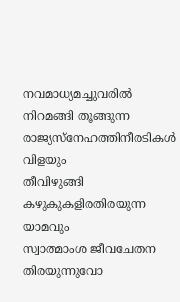നവമാധ്യമച്ചുവരിൽ നിറമങ്ങി തൂങ്ങുന്ന
രാജ്യസ്നേഹത്തിനീരടികൾ വിളയും
തീവിഴുങ്ങി കഴുകുകളിരതിരയുന്ന യാമവും
സ്വാത്മാംശ ജീവചേതന തിരയുന്നുവോ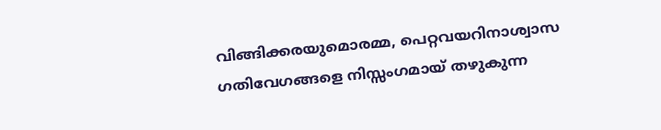വിങ്ങിക്കരയുമൊരമ്മ, പെറ്റവയറിനാശ്വാസ
ഗതിവേഗങ്ങളെ നിസ്സംഗമായ് തഴുകുന്ന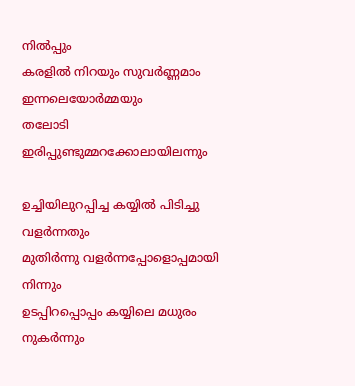നിൽപ്പും
കരളിൽ നിറയും സുവർണ്ണമാം ഇന്നലെയോർമ്മയും
തലോടി ഇരിപ്പുണ്ടുമ്മറക്കോലായിലന്നും

ഉച്ചിയിലുറപ്പിച്ച കയ്യിൽ പിടിച്ചു വളർന്നതും
മുതിർന്നു വളർന്നപ്പോളൊപ്പമായി നിന്നും
ഉടപ്പിറപ്പൊപ്പം കയ്യിലെ മധുരം നുകർന്നും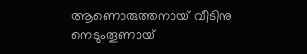ആണൊരുത്തനായ് വീടിനു നെടുംതൂണായ്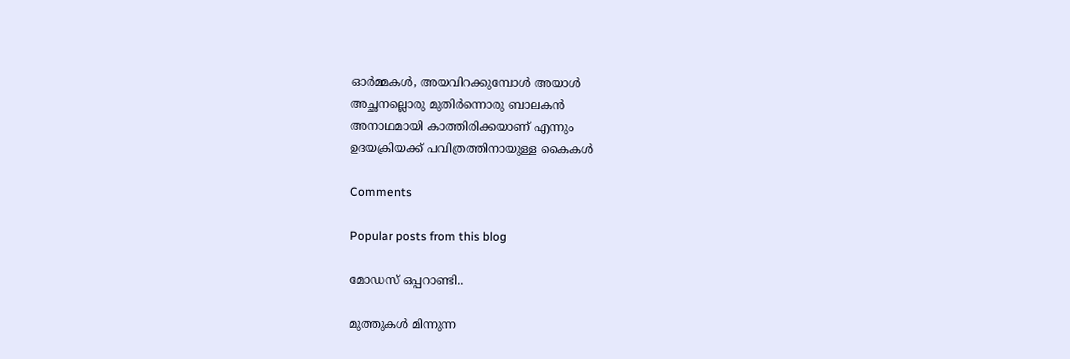ഓർമ്മകൾ, അയവിറക്കുമ്പോൾ അയാൾ
അച്ഛനല്ലൊരു മുതിർന്നൊരു ബാലകൻ
അനാഥമായി കാത്തിരിക്കയാണ് എന്നും
ഉദയക്രിയക്ക് പവിത്രത്തിനായുള്ള കൈകൾ

Comments

Popular posts from this blog

മോഡസ് ഒപ്പറാണ്ടി..

മുത്തുകൾ മിന്നുന്ന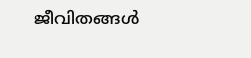ജീവിതങ്ങൾ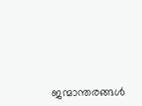ജന്മാന്തരങ്ങൾ